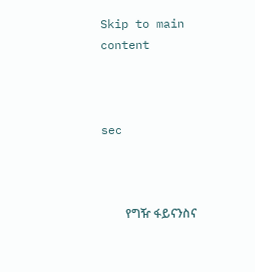Skip to main content



sec



        የግዥ ፋይናንስና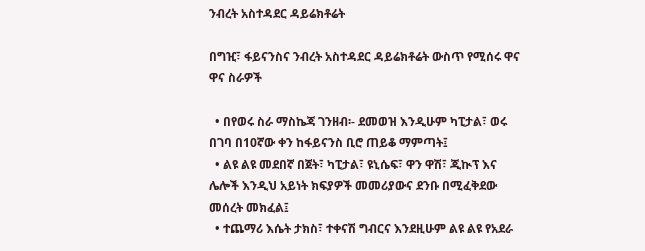ንብረት አስተዳደር ዳይሬክቶሬት

በግዢ፣ ፋይናንስና ንብረት አስተዳደር ዳይሬክቶሬት ውስጥ የሚሰሩ ዋና ዋና ስራዎች

  • በየወሩ ስራ ማስኬጃ ገንዘብ፡- ደመወዝ እንዲሁም ካፒታል፣ ወሩ በገባ በ10ኛው ቀን ከፋይናንስ ቢሮ ጠይቆ ማምጣት፤
  • ልዩ ልዩ መደበኛ በጀት፣ ካፒታል፣ ዩኒሴፍ፣ ዋን ዋሽ፣ ጂኲፕ እና ሌሎች እንዲህ አይነት ክፍያዎች መመሪያውና ደንቡ በሚፈቅደው መሰረት መክፈል፤
  • ተጨማሪ እሴት ታክስ፣ ተቀናሽ ግብርና እንደዚሁም ልዩ ልዩ የአደራ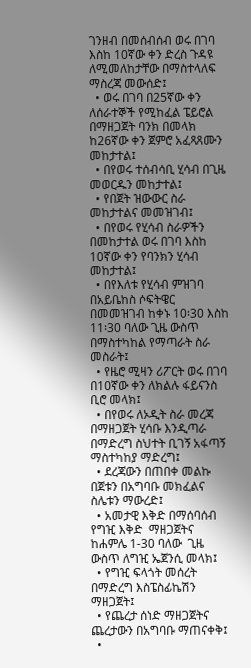ገንዘብ በመሰብሰብ ወሩ በገባ እስከ 10ኛው ቀን ድረስ ጉዳዩ ለሚመለከታቸው በማስተላለፍ ማስረጃ መውሰድ፤
  • ወሩ በገባ በ25ኛው ቀን ለሰራተኞች የሚከፈል ፔይሮል በማዘጋጀት ባንክ በመላክ ከ26ኛው ቀን ጀምሮ አፈጻጸሙን መከታተል፤
  • በየወሩ ተሰብሳቢ ሂሳብ በጊዜ መወርዱን መከታተል፤
  • የበጀት ዝውውር ስራ መከታተልና መመዝገብ፤
  • በየወሩ የሂሳብ ስራዎችን በመከታተል ወሩ በገባ እስከ 10ኛው ቀን የባንክን ሂሳብ መከታተል፤
  • በየእለቱ የሂሳብ ምዝገባ በአይቤከስ ሶፍትዌር በመመዝገብ ከቀኑ 10፡30 እስከ 11፡30 ባለው ጊዜ ውስጥ በማስተካከል የማጣራት ስራ መስራት፤
  • የዜሮ ሚዛን ሪፖርት ወሩ በገባ በ10ኛው ቀን ለክልሉ ፋይናንስ ቢሮ መላክ፤
  • በየወሩ ለኦዲት ስራ መረጃ በማዘጋጀት ሂሳቡ እንዲጣራ በማድረግ ስህተት ቢገኝ አፋጣኝ ማስተካከያ ማድረግ፤
  • ደረጃውን በጠበቀ መልኩ በጀቱን በአግባቡ መክፈልና ስሌቱን ማውረድ፤
  • አመታዊ እቅድ በማሰባሰብ የግዢ እቅድ  ማዘጋጀትና ከሐምሌ 1-30 ባለው  ጊዜ ውስጥ ለግዢ ኤጀንሲ መላክ፤
  • የግዢ ፍላጎት መሰረት በማድረግ እስፔስፊኬሽን ማዘጋጀት፤
  • የጨረታ ሰነድ ማዘጋጀትና ጨረታውን በአግባቡ ማጠናቀቅ፤
  •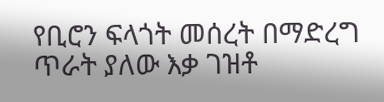የቢሮን ፍላጎት መሰረት በማድረግ ጥራት ያለው እቃ ገዝቶ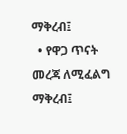ማቅረብ፤
  • የዋጋ ጥናት መረጃ ለሚፈልግ  ማቅረብ፤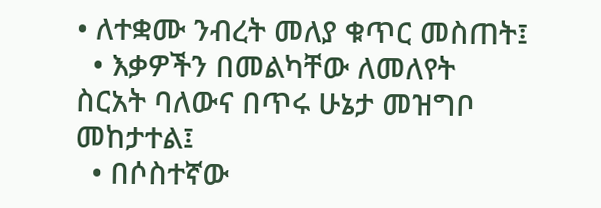• ለተቋሙ ንብረት መለያ ቁጥር መስጠት፤
  • እቃዎችን በመልካቸው ለመለየት ስርአት ባለውና በጥሩ ሁኔታ መዝግቦ መከታተል፤
  • በሶስተኛው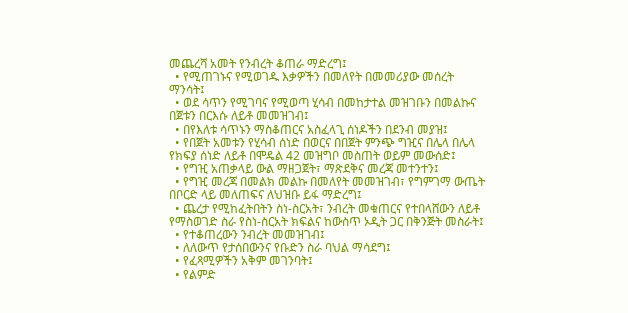መጨረሻ አመት የንብረት ቆጠራ ማድረግ፤
  • የሚጠገኑና የሚወገዱ እቃዎችን በመለየት በመመሪያው መሰረት ማንሳት፤
  • ወደ ሳጥን የሚገባና የሚወጣ ሂሳብ በመከታተል መዝገቡን በመልኩና በጀቱን በርእሱ ለይቶ መመዝገብ፤
  • በየእለቱ ሳጥኑን ማስቆጠርና አስፈላጊ ሰነዶችን በደንብ መያዝ፤
  • የበጀት አመቱን የሂሳብ ሰነድ በወርና በበጀት ምንጭ ግዢና በሌላ በሌላ የክፍያ ሰነድ ለይቶ በሞዴል 42 መዝግቦ መስጠት ወይም መውሰድ፤
  • የግዢ አጠቃላይ ውል ማዘጋጀት፣ ማጽደቅና መረጃ መተንተን፤
  • የግዢ መረጃ በመልክ መልኩ በመለየት መመዝገብ፣ የግምገማ ውጤት በቦርድ ላይ መለጠፍና ለህዝቡ ይፋ ማድረግ፤
  • ጨረታ የሚከፈትበትን ስነ-ስርአት፣ ንብረት መቁጠርና የተበላሸውን ለይቶ የማስወገድ ስራ የስነ-ስርአት ክፍልና ከውስጥ ኦዲት ጋር በቅንጅት መስራት፤
  • የተቆጠረውን ንብረት መመዝገብ፤
  • ለለውጥ የታሰበውንና የቡድን ስራ ባህል ማሳደግ፤
  • የፈጻሚዎችን አቅም መገንባት፤
  • የልምድ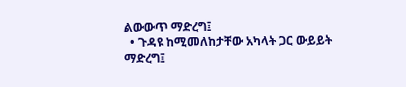ልውውጥ ማድረግ፤
  • ጉዳዩ ከሚመለከታቸው አካላት ጋር ውይይት ማድረግ፤